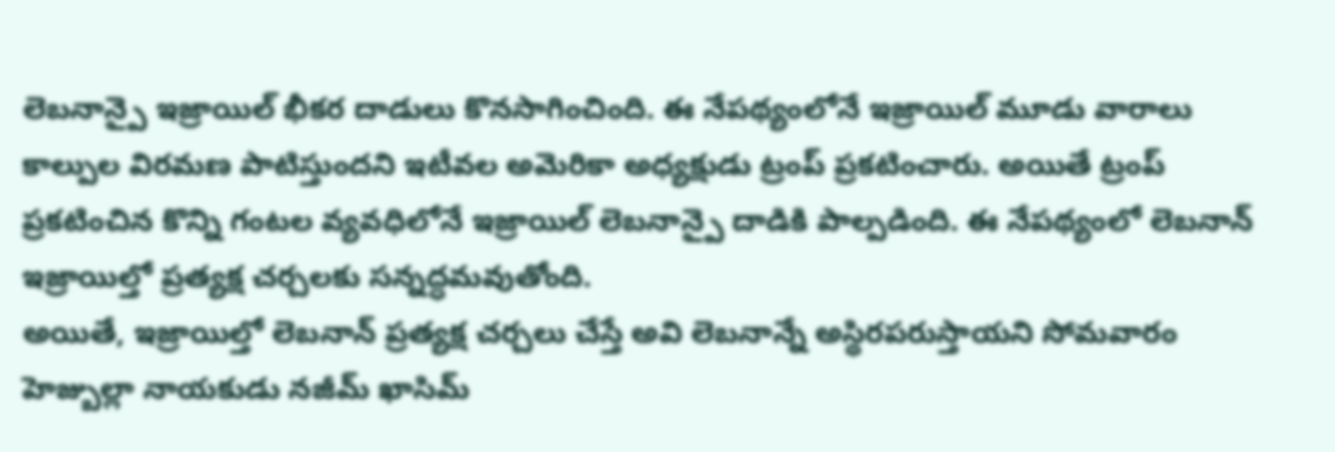లెబనాన్పై ఇజ్రాయిల్ భీకర దాడులు కొనసాగించింది. ఈ నేపథ్యంలోనే ఇజ్రాయిల్ మూడు వారాలు కాల్పుల విరమణ పాటిస్తుందని ఇటీవల అమెరికా అధ్యక్షుడు ట్రంప్ ప్రకటించారు. అయితే ట్రంప్ ప్రకటించిన కొన్ని గంటల వ్యవధిలోనే ఇజ్రాయిల్ లెబనాన్పై దాడికి పాల్పడింది. ఈ నేపథ్యంలో లెబనాన్ ఇజ్రాయిల్తో ప్రత్యక్ష చర్చలకు సన్నద్ధమవుతోంది.
అయితే, ఇజ్రాయిల్తో లెబనాన్ ప్రత్యక్ష చర్చలు చేస్తే అవి లెబనాన్నే అస్థిరపరుస్తాయని సోమవారం హెజ్బుల్లా నాయకుడు నజీమ్ ఖాసిమ్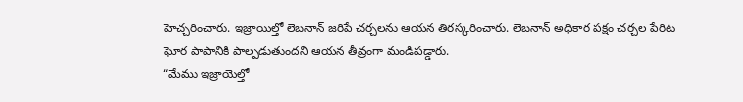హెచ్చరించారు. ఇజ్రాయిల్తో లెబనాన్ జరిపే చర్చలను ఆయన తిరస్కరించారు. లెబనాన్ అధికార పక్షం చర్చల పేరిట ఘోర పాపానికి పాల్పడుతుందని ఆయన తీవ్రంగా మండిపడ్డారు.
“మేము ఇజ్రాయెల్తో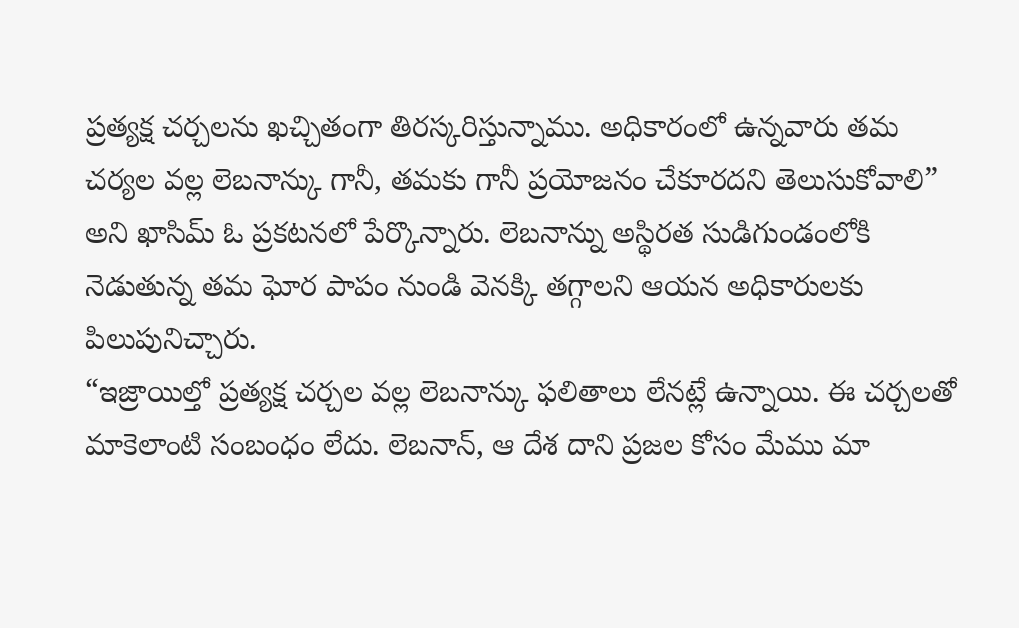ప్రత్యక్ష చర్చలను ఖచ్చితంగా తిరస్కరిస్తున్నాము. అధికారంలో ఉన్నవారు తమ చర్యల వల్ల లెబనాన్కు గానీ, తమకు గానీ ప్రయోజనం చేకూరదని తెలుసుకోవాలి” అని ఖాసిమ్ ఓ ప్రకటనలో పేర్కొన్నారు. లెబనాన్ను అస్థిరత సుడిగుండంలోకి నెడుతున్న తమ ఘోర పాపం నుండి వెనక్కి తగ్గాలని ఆయన అధికారులకు పిలుపునిచ్చారు.
“ఇజ్రాయిల్తో ప్రత్యక్ష చర్చల వల్ల లెబనాన్కు ఫలితాలు లేనట్లే ఉన్నాయి. ఈ చర్చలతో మాకెలాంటి సంబంధం లేదు. లెబనాన్, ఆ దేశ దాని ప్రజల కోసం మేము మా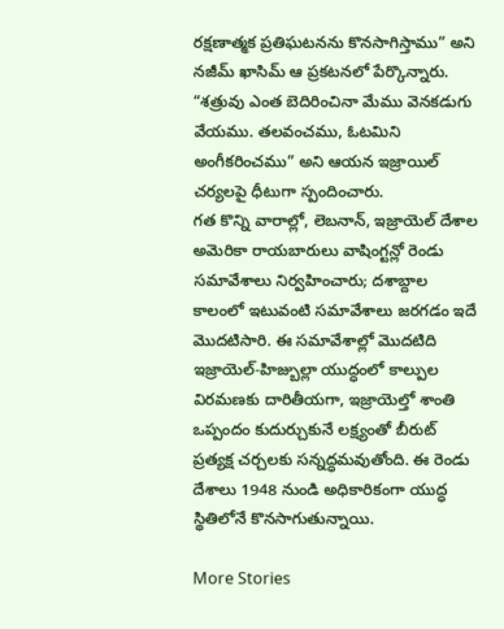రక్షణాత్మక ప్రతిఘటనను కొనసాగిస్తాము” అని నజీమ్ ఖాసిమ్ ఆ ప్రకటనలో పేర్కొన్నారు. “శత్రువు ఎంత బెదిరించినా మేము వెనకడుగు వేయము. తలవంచము, ఓటమిని అంగీకరించము” అని ఆయన ఇజ్రాయిల్ చర్యలపై ధీటుగా స్పందించారు.
గత కొన్ని వారాల్లో, లెబనాన్, ఇజ్రాయెల్ దేశాల అమెరికా రాయబారులు వాషింగ్టన్లో రెండు సమావేశాలు నిర్వహించారు; దశాబ్దాల కాలంలో ఇటువంటి సమావేశాలు జరగడం ఇదే మొదటిసారి. ఈ సమావేశాల్లో మొదటిది ఇజ్రాయెల్-హిజ్బుల్లా యుద్ధంలో కాల్పుల విరమణకు దారితీయగా, ఇజ్రాయెల్తో శాంతి ఒప్పందం కుదుర్చుకునే లక్ష్యంతో బీరుట్ ప్రత్యక్ష చర్చలకు సన్నద్ధమవుతోంది. ఈ రెండు దేశాలు 1948 నుండి అధికారికంగా యుద్ధ స్థితిలోనే కొనసాగుతున్నాయి.

More Stories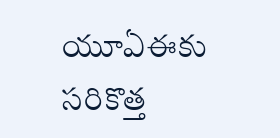యూఏఈకు సరికొత్త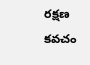రక్షణ కవచం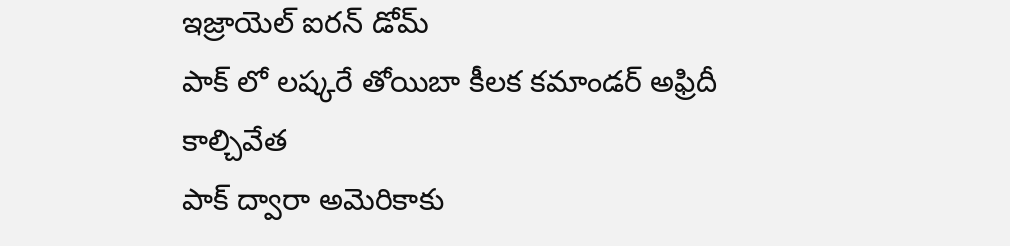ఇజ్రాయెల్ ఐరన్ డోమ్
పాక్ లో లష్కరే తోయిబా కీలక కమాండర్ అఫ్రిదీ కాల్చివేత
పాక్ ద్వారా అమెరికాకు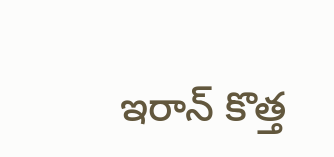ఇరాన్ కొత్త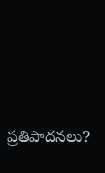ప్రతిపాదనలు?